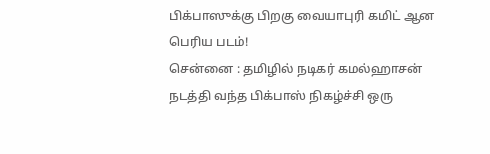பிக்பாஸுக்கு பிறகு வையாபுரி கமிட் ஆன பெரிய படம்!
சென்னை : தமிழில் நடிகர் கமல்ஹாசன் நடத்தி வந்த பிக்பாஸ் நிகழ்ச்சி ஒரு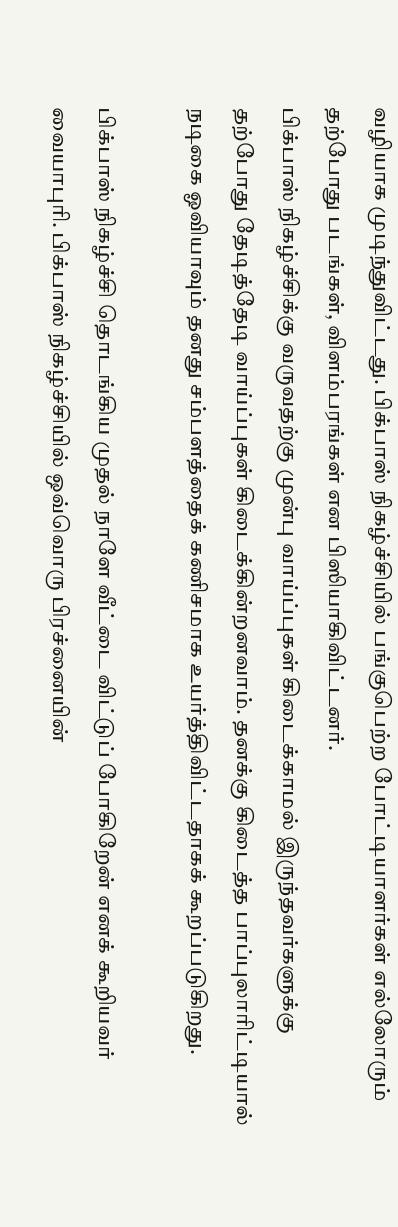வழியாக முடிந்துவிட்டது. பிக்பாஸ் நிகழ்ச்சியில் பங்குபெற்ற போட்டியாளர்கள் எல்லோரும் தற்போது படங்கள், விளம்பரங்கள் என பிஸியாகிவிட்டனர்.
பிக்பாஸ் நிகழ்ச்சிக்கு வருவதற்கு முன்பு வாய்ப்புகள் கிடைக்காமல் இருந்தவர்களுக்கு தற்போது தேடித்தேடி வாய்ப்புகள் கிடைக்கின்றனவாம். தனக்கு கிடைத்த பாப்புலாரிட்டியால் நடிகை ஓவியாவும் தனது சம்பளத்தைக் கணிசமாக உயர்த்திவிட்டதாகக் கூறப்படுகிறது.

பிக்பாஸ் நிகழ்ச்சி தொடங்கிய முதல் நாளே வீட்டை விட்டுப் போகிறேன் எனக் கூறியவர் வையாபுரி. பிக்பாஸ் நிகழ்ச்சியில் ஒவ்வொரு பிரச்னையின்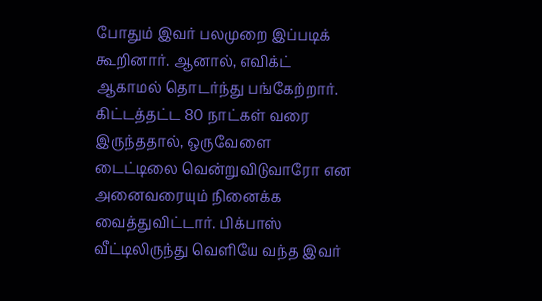போதும் இவர் பலமுறை இப்படிக் கூறினார். ஆனால், எவிக்ட் ஆகாமல் தொடர்ந்து பங்கேற்றார்.
கிட்டத்தட்ட 80 நாட்கள் வரை இருந்ததால், ஒருவேளை டைட்டிலை வென்றுவிடுவாரோ என அனைவரையும் நினைக்க வைத்துவிட்டார். பிக்பாஸ் வீட்டிலிருந்து வெளியே வந்த இவர்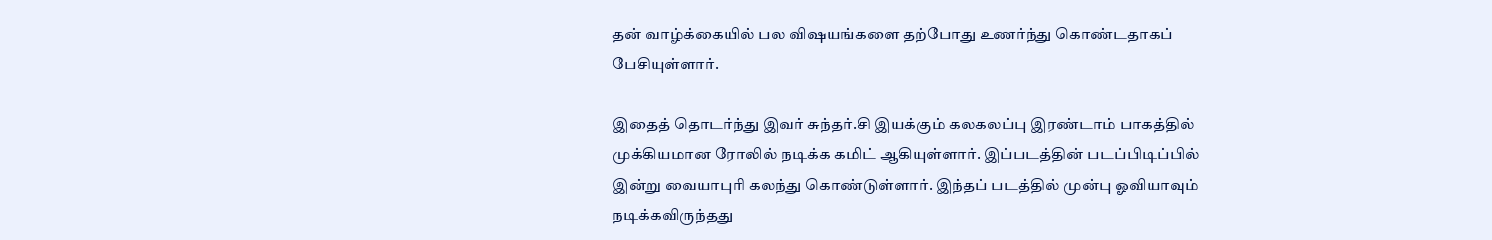தன் வாழ்க்கையில் பல விஷயங்களை தற்போது உணர்ந்து கொண்டதாகப் பேசியுள்ளார்.

இதைத் தொடர்ந்து இவர் சுந்தர்.சி இயக்கும் கலகலப்பு இரண்டாம் பாகத்தில் முக்கியமான ரோலில் நடிக்க கமிட் ஆகியுள்ளார். இப்படத்தின் படப்பிடிப்பில் இன்று வையாபுரி கலந்து கொண்டுள்ளார். இந்தப் படத்தில் முன்பு ஓவியாவும் நடிக்கவிருந்தது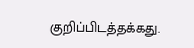குறிப்பிடத்தக்கது.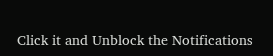Click it and Unblock the Notifications